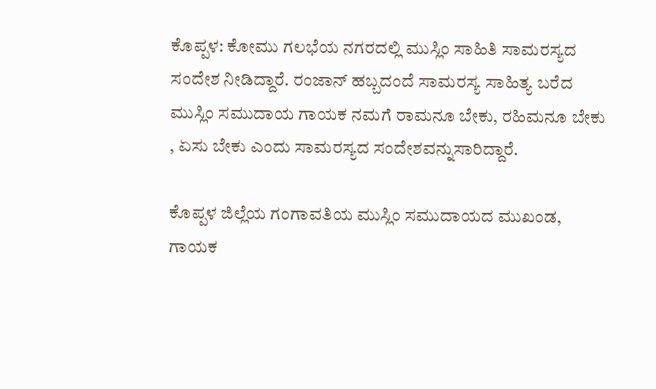ಕೊಪ್ಪಳ: ಕೋಮು ಗಲಭೆಯ ನಗರದಲ್ಲಿ ಮುಸ್ಲಿಂ ಸಾಹಿತಿ ಸಾಮರಸ್ಯದ ಸಂದೇಶ ನೀಡಿದ್ದಾರೆ. ರಂಜಾನ್ ಹಬ್ಬದಂದೆ ಸಾಮರಸ್ಯ ಸಾಹಿತ್ಯ ಬರೆದ ಮುಸ್ಲಿಂ ಸಮುದಾಯ ಗಾಯಕ ನಮಗೆ ರಾಮನೂ ಬೇಕು, ರಹಿಮನೂ ಬೇಕು , ಏಸು ಬೇಕು ಎಂದು ಸಾಮರಸ್ಯದ ಸಂದೇಶವನ್ನುಸಾರಿದ್ದಾರೆ.

ಕೊಪ್ಪಳ ಜಿಲ್ಲೆಯ ಗಂಗಾವತಿಯ ಮುಸ್ಲಿಂ ಸಮುದಾಯದ ಮುಖಂಡ, ಗಾಯಕ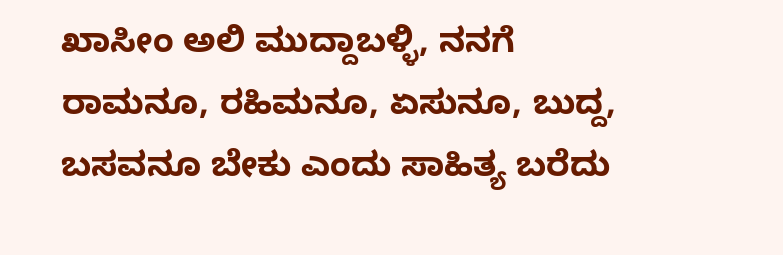ಖಾಸೀಂ ಅಲಿ ಮುದ್ದಾಬಳ್ಳಿ, ನನಗೆ ರಾಮನೂ, ರಹಿಮನೂ, ಏಸುನೂ, ಬುದ್ದ, ಬಸವನೂ ಬೇಕು ಎಂದು ಸಾಹಿತ್ಯ ಬರೆದು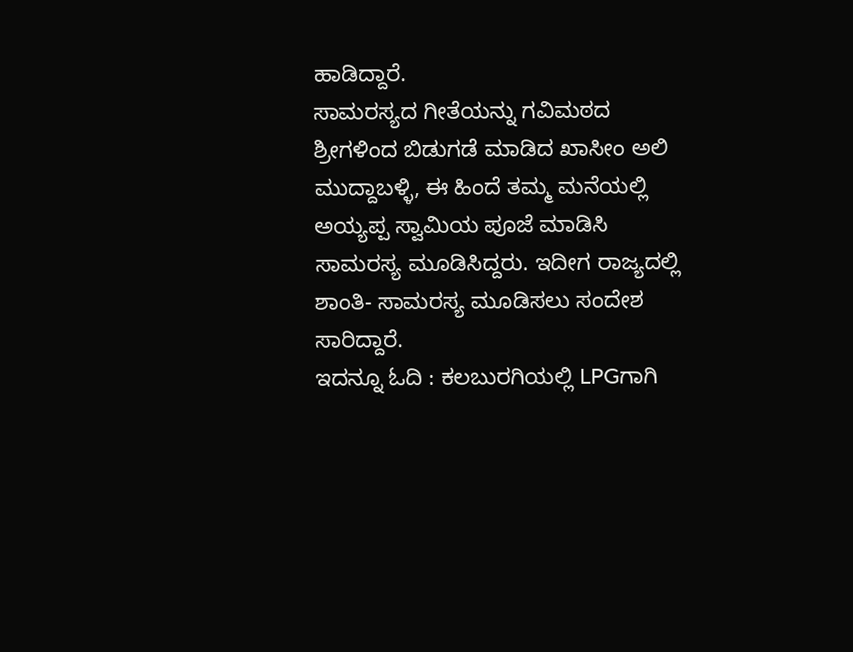ಹಾಡಿದ್ದಾರೆ.
ಸಾಮರಸ್ಯದ ಗೀತೆಯನ್ನು ಗವಿಮಠದ ಶ್ರೀಗಳಿಂದ ಬಿಡುಗಡೆ ಮಾಡಿದ ಖಾಸೀಂ ಅಲಿ ಮುದ್ದಾಬಳ್ಳಿ, ಈ ಹಿಂದೆ ತಮ್ಮ ಮನೆಯಲ್ಲಿ ಅಯ್ಯಪ್ಪ ಸ್ವಾಮಿಯ ಪೂಜೆ ಮಾಡಿಸಿ ಸಾಮರಸ್ಯ ಮೂಡಿಸಿದ್ದರು. ಇದೀಗ ರಾಜ್ಯದಲ್ಲಿ ಶಾಂತಿ- ಸಾಮರಸ್ಯ ಮೂಡಿಸಲು ಸಂದೇಶ ಸಾರಿದ್ದಾರೆ.
ಇದನ್ನೂ ಓದಿ : ಕಲಬುರಗಿಯಲ್ಲಿ LPGಗಾಗಿ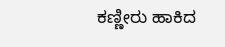ಕಣ್ಣೀರು ಹಾಕಿದ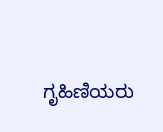ಗೃಹಿಣಿಯರು